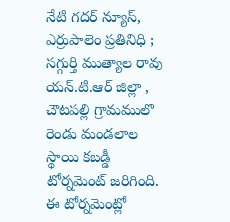నేటి గదర్ న్యూస్, ఎర్రుపాలెం ప్రతినిధి ; సగ్గుర్తి ముత్యాల రావు
యన్.టి.ఆర్ జిల్లా , చౌటపల్లి గ్రామములొ రెండు మండలాల స్థాయి కబడ్డీ టోర్నమెంట్ జరిగింది. ఈ టోర్నమెంట్లో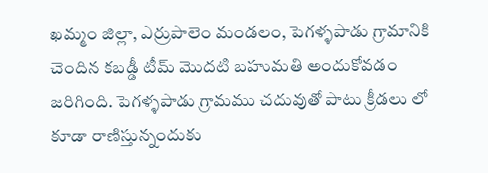ఖమ్మం జిల్లా, ఎర్రుపాలెం మండలం, పెగళ్ళపాడు గ్రామానికి చెందిన కబడ్డీ టీమ్ మొదటి బహుమతి అందుకోవడం జరిగింది. పెగళ్ళపాడు గ్రామము చదువుతో పాటు క్రీడలు లో కూడా రాణిస్తున్నందుకు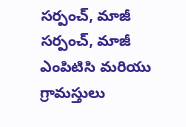సర్పంచ్, మాజీ సర్పంచ్, మాజీ ఎంపిటిసి మరియు గ్రామస్తులు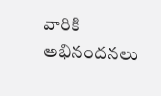వారికి అభినందనలు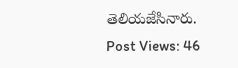తెలియజేసినారు.
Post Views: 46